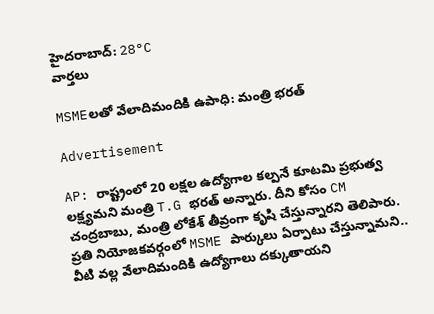హైదరాబాద్: 28°C
వార్తలు

MSMEలతో వేలాదిమందికి ఉపాధి: మంత్రి భరత్

Advertisement

AP: రాష్ట్రంలో 20 లక్షల ఉద్యోగాల కల్పనే కూటమి ప్రభుత్వ లక్ష్యమని మంత్రి T.G భరత్ అన్నారు. దీని కోసం CM చంద్రబాబు, మంత్రి లోకేశ్ తీవ్రంగా కృషి చేస్తున్నారని తెలిపారు. ప్రతి నియోజకవర్గంలో MSME పార్కులు ఏర్పాటు చేస్తున్నామని.. వీటి వల్ల వేలాదిమందికి ఉద్యోగాలు దక్కుతాయని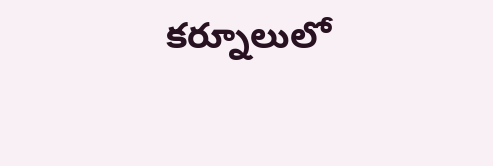కర్నూలులో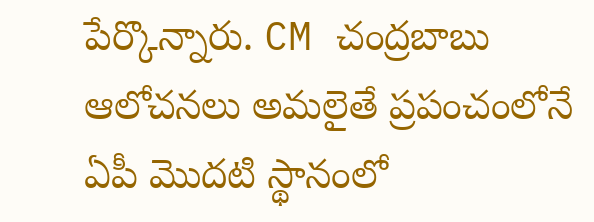పేర్కొన్నారు. CM చంద్రబాబు ఆలోచనలు అమలైతే ప్రపంచంలోనే ఏపీ మొదటి స్థానంలో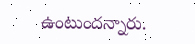ఉంటుందన్నారు.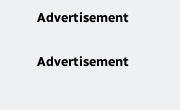Advertisement

Advertisement